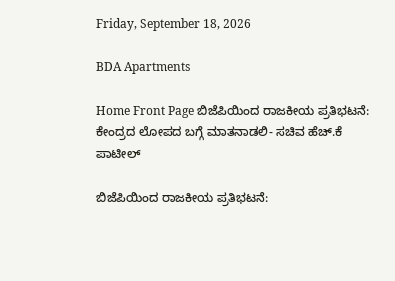Friday, September 18, 2026

BDA Apartments

Home Front Page ಬಿಜೆಪಿಯಿಂದ ರಾಜಕೀಯ ಪ್ರತಿಭಟನೆ:  ಕೇಂದ್ರದ ಲೋಪದ ಬಗ್ಗೆ ಮಾತನಾಡಲಿ- ಸಚಿವ ಹೆಚ್.ಕೆ ಪಾಟೀಲ್

ಬಿಜೆಪಿಯಿಂದ ರಾಜಕೀಯ ಪ್ರತಿಭಟನೆ: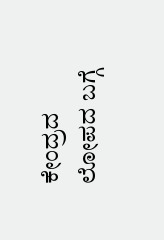ಕೇಂದ್ರದ ಲೋಪದ ಬಗ್ಗೆ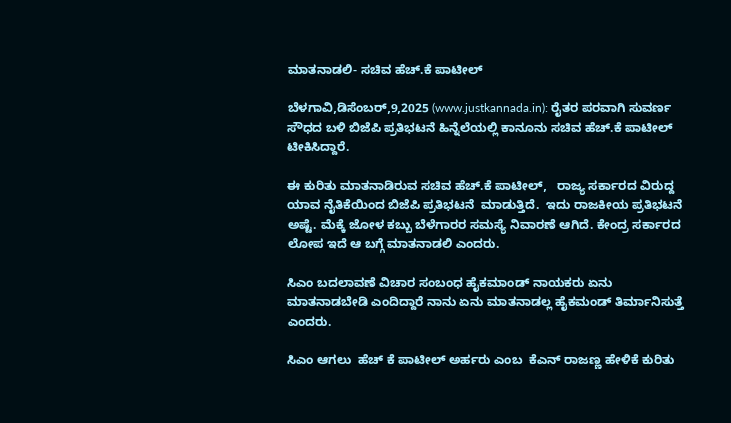ಮಾತನಾಡಲಿ- ಸಚಿವ ಹೆಚ್.ಕೆ ಪಾಟೀಲ್

ಬೆಳಗಾವಿ,ಡಿಸೆಂಬರ್,9,2025 (www.justkannada.in): ರೈತರ ಪರವಾಗಿ ಸುವರ್ಣ ಸೌಧದ ಬಳಿ ಬಿಜೆಪಿ ಪ್ರತಿಭಟನೆ ಹಿನ್ನೆಲೆಯಲ್ಲಿ ಕಾನೂನು ಸಚಿವ ಹೆಚ್.ಕೆ ಪಾಟೀಲ್ ಟೀಕಿಸಿದ್ದಾರೆ.

ಈ ಕುರಿತು ಮಾತನಾಡಿರುವ ಸಚಿವ ಹೆಚ್.ಕೆ ಪಾಟೀಲ್,   ರಾಜ್ಯ ಸರ್ಕಾರದ ವಿರುದ್ದ ಯಾವ ನೈತಿಕೆಯಿಂದ ಬಿಜೆಪಿ ಪ್ರತಿಭಟನೆ  ಮಾಡುತ್ತಿದೆ.  ಇದು ರಾಜಕೀಯ ಪ್ರತಿಭಟನೆ ಅಷ್ಟೆ. ಮೆಕ್ಕೆ ಜೋಳ ಕಬ್ಬು ಬೆಳೆಗಾರರ ಸಮಸ್ಯೆ ನಿವಾರಣೆ ಆಗಿದೆ. ಕೇಂದ್ರ ಸರ್ಕಾರದ ಲೋಪ ಇದೆ ಆ ಬಗ್ಗೆ ಮಾತನಾಡಲಿ ಎಂದರು.

ಸಿಎಂ ಬದಲಾವಣೆ ವಿಚಾರ ಸಂಬಂಧ ಹೈಕಮಾಂಡ್ ನಾಯಕರು ಏನು ಮಾತನಾಡಬೇಡಿ ಎಂದಿದ್ದಾರೆ ನಾನು ಏನು ಮಾತನಾಡಲ್ಲ ಹೈಕಮಂಡ್ ತಿರ್ಮಾನಿಸುತ್ತೆ ಎಂದರು.

ಸಿಎಂ ಆಗಲು  ಹೆಚ್ ಕೆ ಪಾಟೀಲ್ ಅರ್ಹರು ಎಂಬ  ಕೆಎನ್ ರಾಜಣ್ಣ ಹೇಳಿಕೆ ಕುರಿತು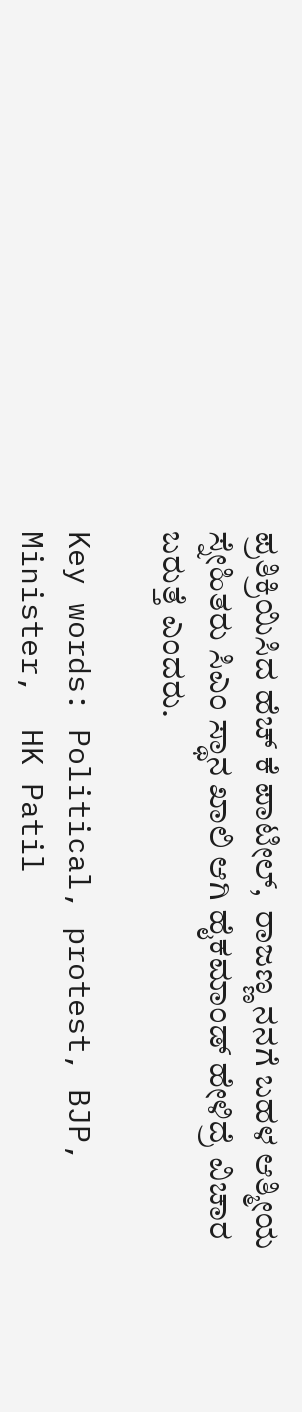ಪ್ರತಿಕ್ರಿಯಿಸಿದ ಹೆಚ್ ಕೆ ಪಾಟೀಲ್,  ರಾಜಣ್ಣ ನನಗೆ ಬಹಳ ಆತ್ಮೀಯ ಸ್ನೇಹಿತರು ಸಿಎಂ ಸ್ಥಾನ ಖಾಲಿ ಆಗಿ ಹೈಕಮಾಂಡ್ ಹೇಳಿದ್ರೆ ವಿಚಾರ ಬರುತ್ತೆ ಎಂದರು.

Key words: Political, protest, BJP, Minister,  HK Patil